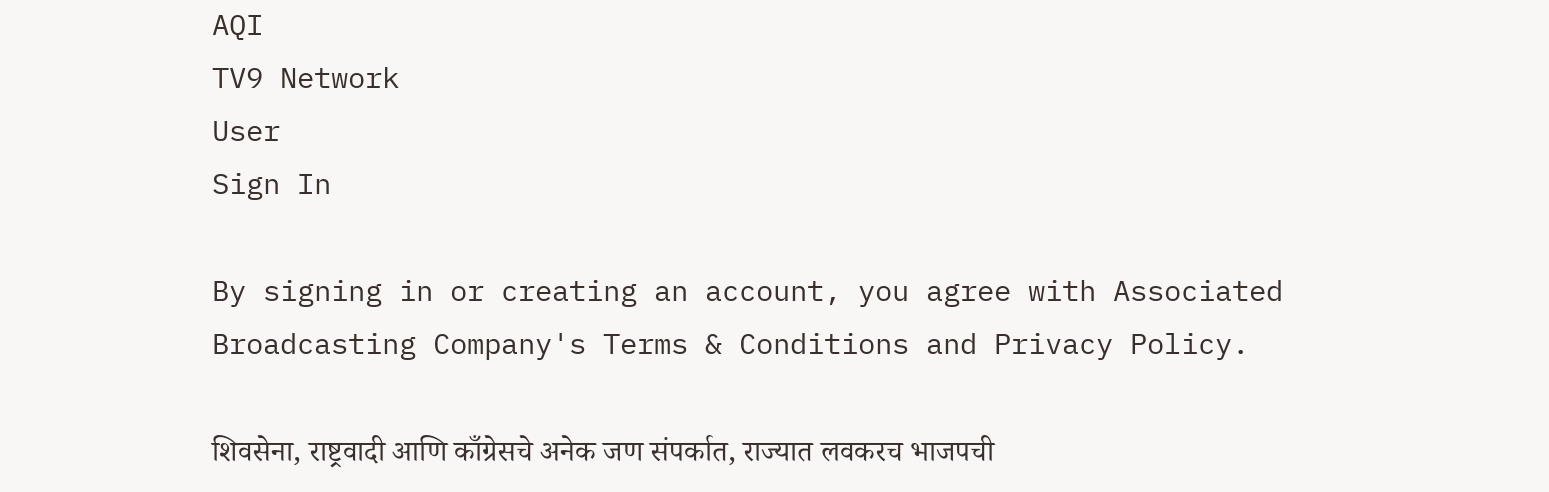AQI
TV9 Network
User
Sign In

By signing in or creating an account, you agree with Associated Broadcasting Company's Terms & Conditions and Privacy Policy.

शिवसेना, राष्ट्रवादी आणि काँग्रेसचे अनेक जण संपर्कात, राज्यात लवकरच भाजपची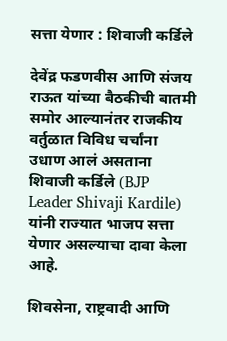सत्ता येणार : शिवाजी कर्डिले

देवेंद्र फडणवीस आणि संजय राऊत यांच्या बैठकीची बातमी समोर आल्यानंतर राजकीय वर्तुळात विविध चर्चांना उधाण आलं असताना शिवाजी कर्डिले (BJP Leader Shivaji Kardile) यांनी राज्यात भाजप सत्ता येणार असल्याचा दावा केला आहे.

शिवसेना, राष्ट्रवादी आणि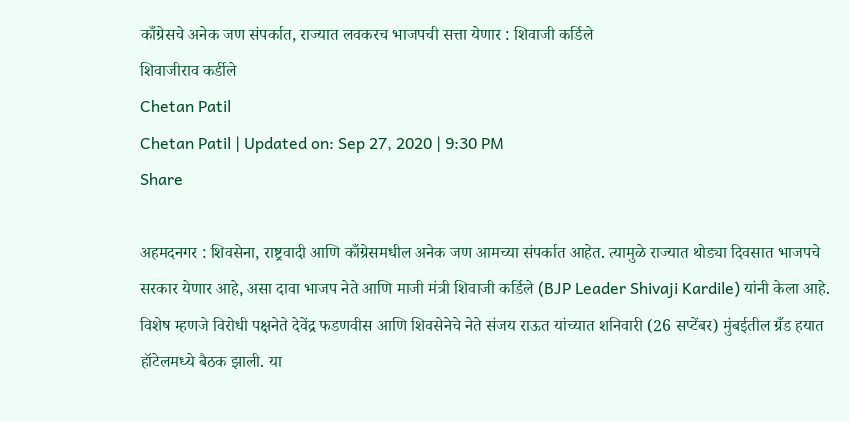काँग्रेसचे अनेक जण संपर्कात, राज्यात लवकरच भाजपची सत्ता येणार : शिवाजी कर्डिले
शिवाजीराव कर्डीले
Chetan Patil
Chetan Patil | Updated on: Sep 27, 2020 | 9:30 PM
Share

अहमदनगर : शिवसेना, राष्ट्रवादी आणि काँग्रेसमधील अनेक जण आमच्या संपर्कात आहेत. त्यामुळे राज्यात थोड्या दिवसात भाजपचे सरकार येणार आहे, असा दावा भाजप नेते आणि माजी मंत्री शिवाजी कर्डिले (BJP Leader Shivaji Kardile) यांनी केला आहे. विशेष म्हणजे विरोधी पक्षनेते देवेंद्र फडणवीस आणि शिवसेनेचे नेते संजय राऊत यांच्यात शनिवारी (26 सप्टेंबर) मुंबईतील ग्रँड हयात हॉटेलमध्ये बैठक झाली. या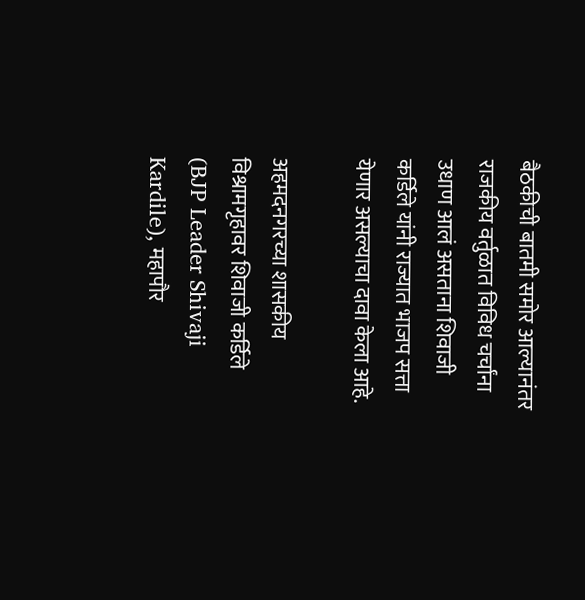बैठकीची बातमी समोर आल्यानंतर राजकीय वर्तुळात विविध चर्चांना उधाण आलं असताना शिवाजी कर्डिले यांनी राज्यात भाजप सत्ता येणार असल्याचा दावा केला आहे.

अहमदनगरच्या शासकीय विश्रामगृहावर शिवाजी कर्डिले (BJP Leader Shivaji Kardile), महापौर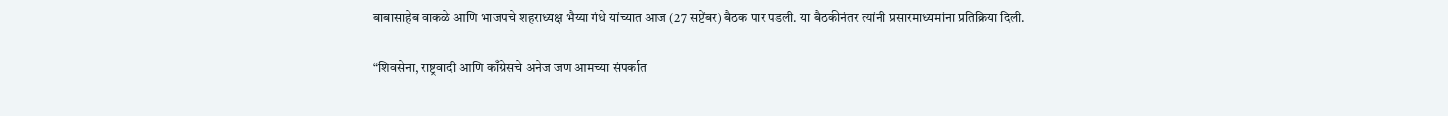बाबासाहेब वाकळे आणि भाजपचे शहराध्यक्ष भैय्या गंधे यांच्यात आज (27 सप्टेंबर) बैठक पार पडली. या बैठकीनंतर त्यांनी प्रसारमाध्यमांना प्रतिक्रिया दिली.

“शिवसेना, राष्ट्रवादी आणि काँग्रेसचे अनेज जण आमच्या संपर्कात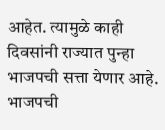आहेत. त्यामुळे काही दिवसांनी राज्यात पुन्हा भाजपची सत्ता येणार आहे. भाजपची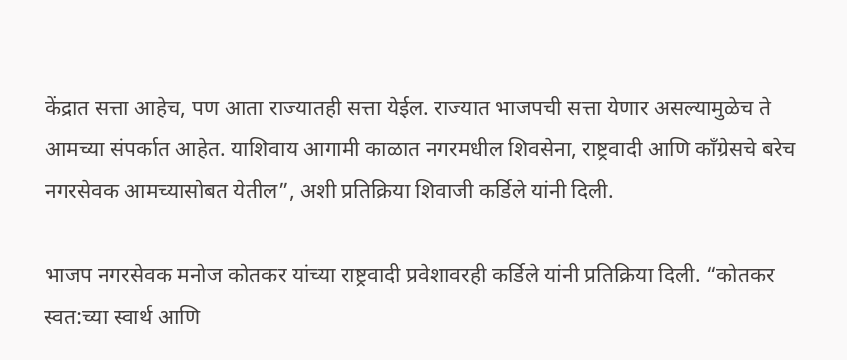केंद्रात सत्ता आहेच, पण आता राज्यातही सत्ता येईल. राज्यात भाजपची सत्ता येणार असल्यामुळेच ते आमच्या संपर्कात आहेत. याशिवाय आगामी काळात नगरमधील शिवसेना, राष्ट्रवादी आणि काँग्रेसचे बरेच नगरसेवक आमच्यासोबत येतील”, अशी प्रतिक्रिया शिवाजी कर्डिले यांनी दिली.

भाजप नगरसेवक मनोज कोतकर यांच्या राष्ट्रवादी प्रवेशावरही कर्डिले यांनी प्रतिक्रिया दिली. “कोतकर स्वत:च्या स्वार्थ आणि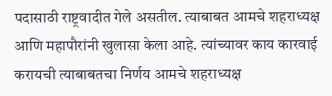पदासाठी राष्ट्रवादीत गेले असतील. त्याबाबत आमचे शहराध्यक्ष आणि महापौरांनी खुलासा केला आहे. त्यांच्यावर काय कारवाई करायची त्याबाबतचा निर्णय आमचे शहराध्यक्ष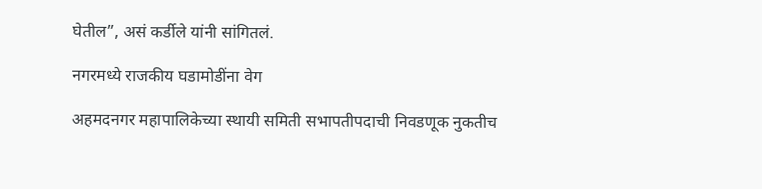घेतील”, असं कर्डीले यांनी सांगितलं.

नगरमध्ये राजकीय घडामोडींना वेग

अहमदनगर महापालिकेच्या स्थायी समिती सभापतीपदाची निवडणूक नुकतीच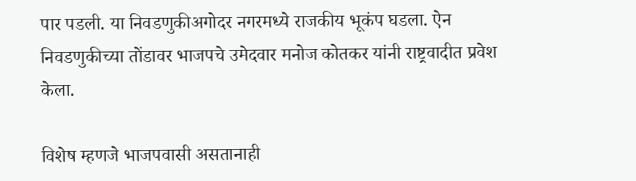पार पडली. या निवडणुकीअगोदर नगरमध्ये राजकीय भूकंप घडला. ऐन निवडणुकीच्या तोंडावर भाजपचे उमेदवार मनोज कोतकर यांनी राष्ट्रवादीत प्रवेश केला.

विशेष म्हणजे भाजपवासी असतानाही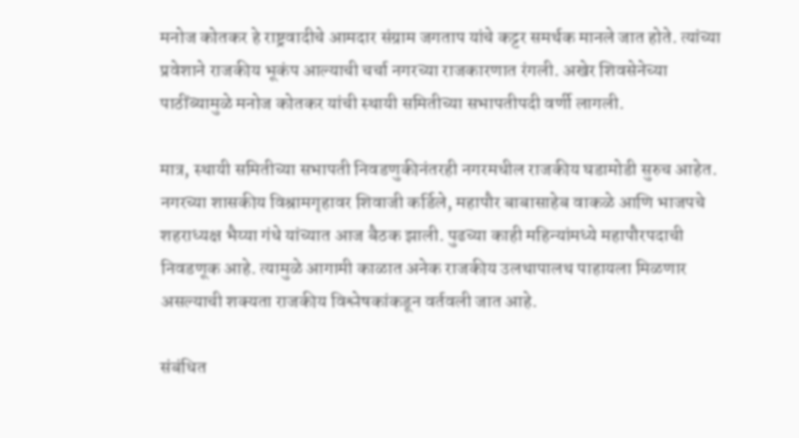मनोज कोतकर हे राष्ट्रवादीचे आमदार संग्राम जगताप यांचे कट्टर समर्थक मानले जात होते. त्यांच्या प्रवेशाने राजकीय भूकंप आल्याची चर्चा नगरच्या राजकारणात रंगली. अखेर शिवसेनेच्या पाठींब्यामुळे मनोज कोतकर यांची स्थायी समितीच्या सभापतीपदी वर्णी लागली.

मात्र, स्थायी समितीच्या सभापती निवडणुकीनंतरही नगरमधील राजकीय घडामोडी सुरुच आहेत. नगरच्या शासकीय विश्रामगृहावर शिवाजी कर्डिले, महापौर बाबासाहेब वाकळे आणि भाजपचे शहराध्यक्ष भैय्या गंधे यांच्यात आज बैठक झाली. पुढच्या काही महिन्यांमध्ये महापौरपदाची निवडणूक आहे. त्यामुळे आगामी काळात अनेक राजकीय उलथापालथ पाहायला मिळणार असल्याची शक्यता राजकीय विश्लेषकांकडून वर्तवली जात आहे.

संबंधित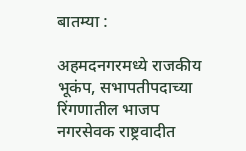बातम्या :

अहमदनगरमध्ये राजकीय भूकंप, सभापतीपदाच्या रिंगणातील भाजप नगरसेवक राष्ट्रवादीत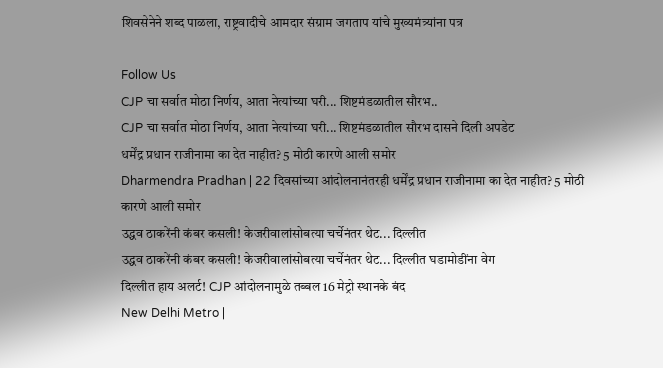शिवसेनेने शब्द पाळला, राष्ट्रवादीचे आमदार संग्राम जगताप यांचे मुख्यमंत्र्यांना पत्र

Follow Us
CJP चा सर्वात मोठा निर्णय, आता नेत्यांच्या घरी... शिष्टमंडळातील सौरभ..
CJP चा सर्वात मोठा निर्णय, आता नेत्यांच्या घरी... शिष्टमंडळातील सौरभ दासने दिली अपडेट
धर्मेंद्र प्रधान राजीनामा का देत नाहीत? 5 मोठी कारणे आली समोर
Dharmendra Pradhan | 22 दिवसांच्या आंदोलनानंतरही धर्मेंद्र प्रधान राजीनामा का देत नाहीत? 5 मोठी कारणे आली समोर
उद्धव ठाकरेंनी कंबर कसली! केजरीवालांसोबत्या चर्चेनंतर थेट... दिल्लीत
उद्धव ठाकरेंनी कंबर कसली! केजरीवालांसोबत्या चर्चेनंतर थेट... दिल्लीत घडामोडींना वेग
दिल्लीत हाय अलर्ट! CJP आंदोलनामुळे तब्बल 16 मेट्रो स्थानके बंद
New Delhi Metro |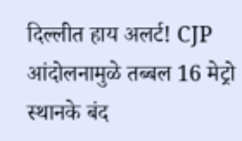दिल्लीत हाय अलर्ट! CJP आंदोलनामुळे तब्बल 16 मेट्रो स्थानके बंद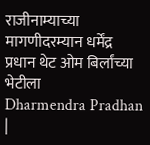राजीनाम्याच्या मागणीदरम्यान धर्मेंद्र प्रधान थेट ओम बिर्लांच्या भेटीला
Dharmendra Pradhan |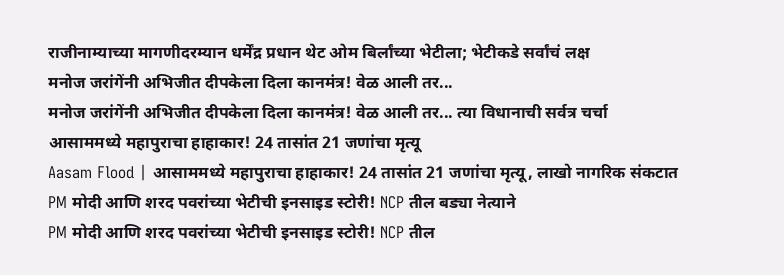राजीनाम्याच्या मागणीदरम्यान धर्मेंद्र प्रधान थेट ओम बिर्लांच्या भेटीला; भेटीकडे सर्वांचं लक्ष
मनोज जरांगेंनी अभिजीत दीपकेला दिला कानमंत्र! वेळ आली तर...
मनोज जरांगेंनी अभिजीत दीपकेला दिला कानमंत्र! वेळ आली तर... त्या विधानाची सर्वत्र चर्चा
आसाममध्ये महापुराचा हाहाकार! 24 तासांत 21 जणांचा मृत्यू
Aasam Flood | आसाममध्ये महापुराचा हाहाकार! 24 तासांत 21 जणांचा मृत्यू, लाखो नागरिक संकटात
PM मोदी आणि शरद पवरांच्या भेटीची इनसाइड स्टोरी! NCP तील बड्या नेत्याने
PM मोदी आणि शरद पवरांच्या भेटीची इनसाइड स्टोरी! NCP तील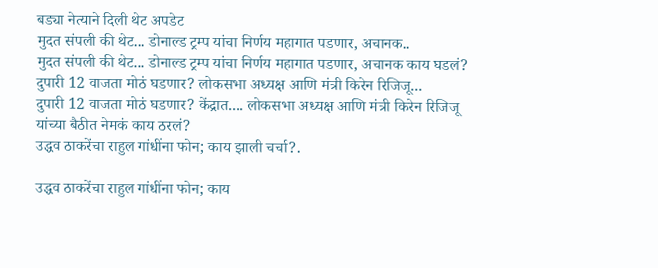बड्या नेत्याने दिली थेट अपडेट
मुदत संपली की थेट... डोनाल्ड ट्रम्प यांचा निर्णय महागात पडणार, अचानक..
मुदत संपली की थेट... डोनाल्ड ट्रम्प यांचा निर्णय महागात पडणार, अचानक काय घडलं?
दुपारी 12 वाजता मोठं घडणार? लोकसभा अध्यक्ष आणि मंत्री किरेन रिजिजू...
दुपारी 12 वाजता मोठं घडणार? केंद्रात.... लोकसभा अध्यक्ष आणि मंत्री किरेन रिजिजू यांच्या बैठीत नेमकं काय ठरलं?
उद्धव ठाकरेंचा राहुल गांधींना फोन; काय झाली चर्चा?.

उद्धव ठाकरेंचा राहुल गांधींना फोन; काय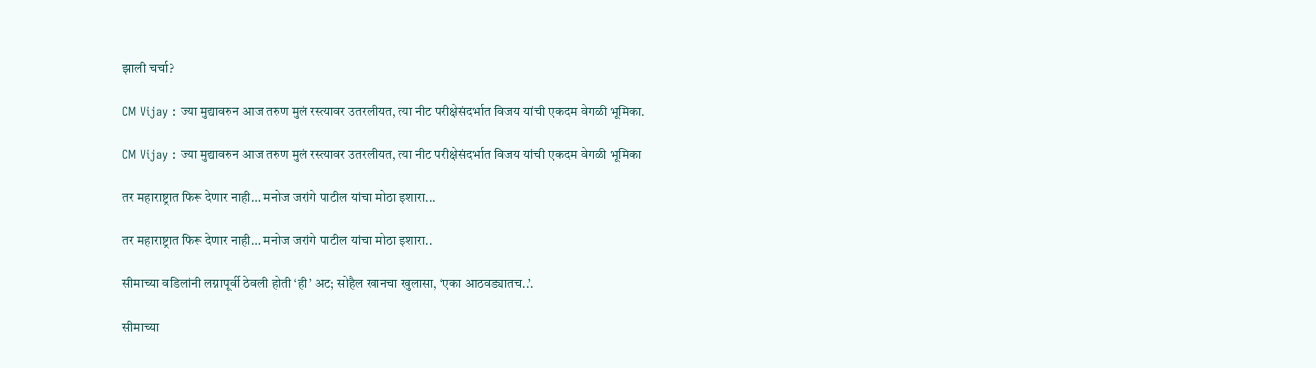झाली चर्चा?

CM Vijay : ज्या मुद्यावरुन आज तरुण मुलं रस्त्यावर उतरलीयत, त्या नीट परीक्षेसंदर्भात विजय यांची एकदम वेगळी भूमिका.

CM Vijay : ज्या मुद्यावरुन आज तरुण मुलं रस्त्यावर उतरलीयत, त्या नीट परीक्षेसंदर्भात विजय यांची एकदम वेगळी भूमिका

तर महाराष्ट्रात फिरू देणार नाही… मनोज जरांगे पाटील यांचा मोठा इशारा...

तर महाराष्ट्रात फिरू देणार नाही… मनोज जरांगे पाटील यांचा मोठा इशारा..

सीमाच्या वडिलांनी लग्नापूर्वी ठेवली होती ‘ही’ अट; सोहैल खानचा खुलासा, ‘एका आठवड्यातच..’.

सीमाच्या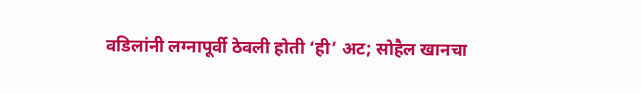वडिलांनी लग्नापूर्वी ठेवली होती ‘ही’ अट; सोहैल खानचा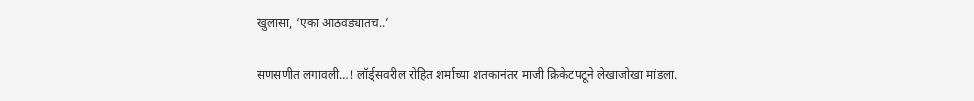खुलासा, ‘एका आठवड्यातच..’

सणसणीत लगावली…! लॉर्ड्सवरील रोहित शर्माच्या शतकानंतर माजी क्रिकेटपटूने लेखाजोखा मांडला.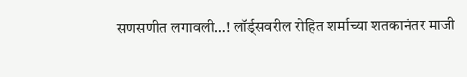सणसणीत लगावली…! लॉर्ड्सवरील रोहित शर्माच्या शतकानंतर माजी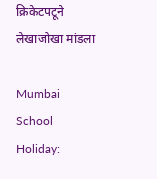क्रिकेटपटूने लेखाजोखा मांडला

Mumbai School Holiday: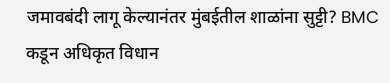जमावबंदी लागू केल्यानंतर मुंबईतील शाळांना सुट्टी? BMC कडून अधिकृत विधान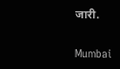जारी.

Mumbai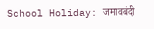School Holiday: जमावबंदी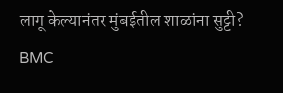लागू केल्यानंतर मुंबईतील शाळांना सुट्टी? BMC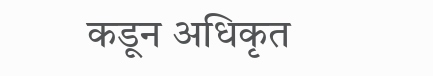कडून अधिकृत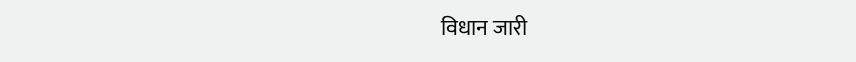विधान जारी